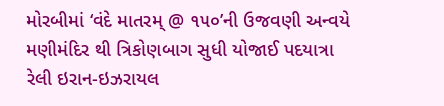મોરબીમાં ‘વંદે માતરમ્ @ ૧૫૦’ની ઉજવણી અન્વયે મણીમંદિર થી ત્રિકોણબાગ સુધી યોજાઈ પદયાત્રા રેલી ઇરાન-ઇઝરાયલ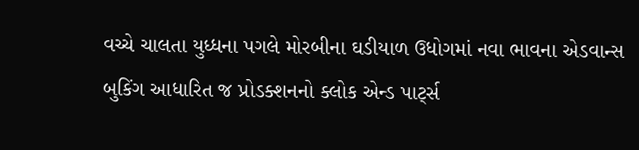વચ્ચે ચાલતા યુધ્ધના પગલે મોરબીના ઘડીયાળ ઉધોગમાં નવા ભાવના એડવાન્સ બુકિંગ આધારિત જ પ્રોડક્શનનો ક્લોક એન્ડ પાર્ટ્સ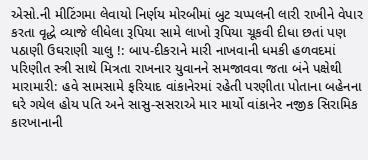એસો.ની મીટિંગમા લેવાયો નિર્ણય મોરબીમાં બુટ ચપ્પલની લારી રાખીને વેપાર કરતા વૃદ્ધે વ્યાજે લીધેલા રૂપિયા સામે લાખો રૂપિયા ચૂકવી દીધા છતાં પણ પઠાણી ઉઘરાણી ચાલુ !: બાપ-દીકરાને મારી નાખવાની ધમકી હળવદમાં પરિણીત સ્ત્રી સાથે મિત્રતા રાખનાર યુવાનને સમજાવવા જતા બંને પક્ષેથી મારામારી: હવે સામસામે ફરિયાદ વાંકાનેરમાં રહેતી પરણીતા પોતાના બહેનના ઘરે ગયેલ હોય પતિ અને સાસુ-સસરાએ માર માર્યો વાંકાનેર નજીક સિરામિક કારખાનાની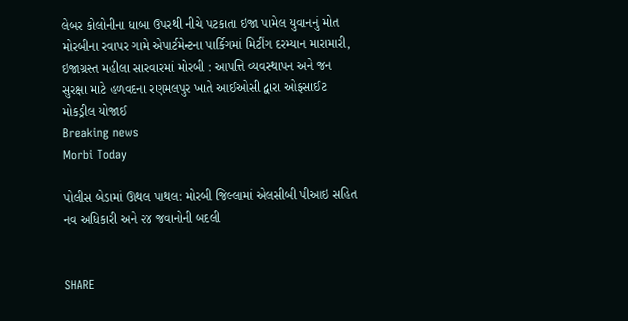લેબર કોલોનીના ધાબા ઉપરથી નીચે પટકાતા ઇજા પામેલ યુવાનનું મોત મોરબીના રવાપર ગામે એપાર્ટમેન્ટના પાર્કિગમાં મિટીંગ દરમ્યાન મારામારી, ઇજાગ્રસ્ત મહીલા સારવારમાં મોરબી : આપત્તિ વ્યવસ્થાપન અને જન સુરક્ષા માટે હળવદના રણમલપુર ખાતે આઈઓસી દ્વારા ઓફસાઈટ મોકડ્રીલ યોજાઈ
Breaking news
Morbi Today

પોલીસ બેડામાં ઊથલ પાથલ: મોરબી જિલ્લામાં એલસીબી પીઆઇ સહિત નવ અધિકારી અને ૨૪ જવાનોની બદલી


SHARE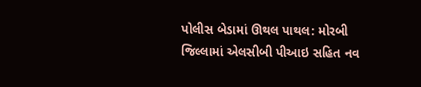પોલીસ બેડામાં ઊથલ પાથલ: મોરબી જિલ્લામાં એલસીબી પીઆઇ સહિત નવ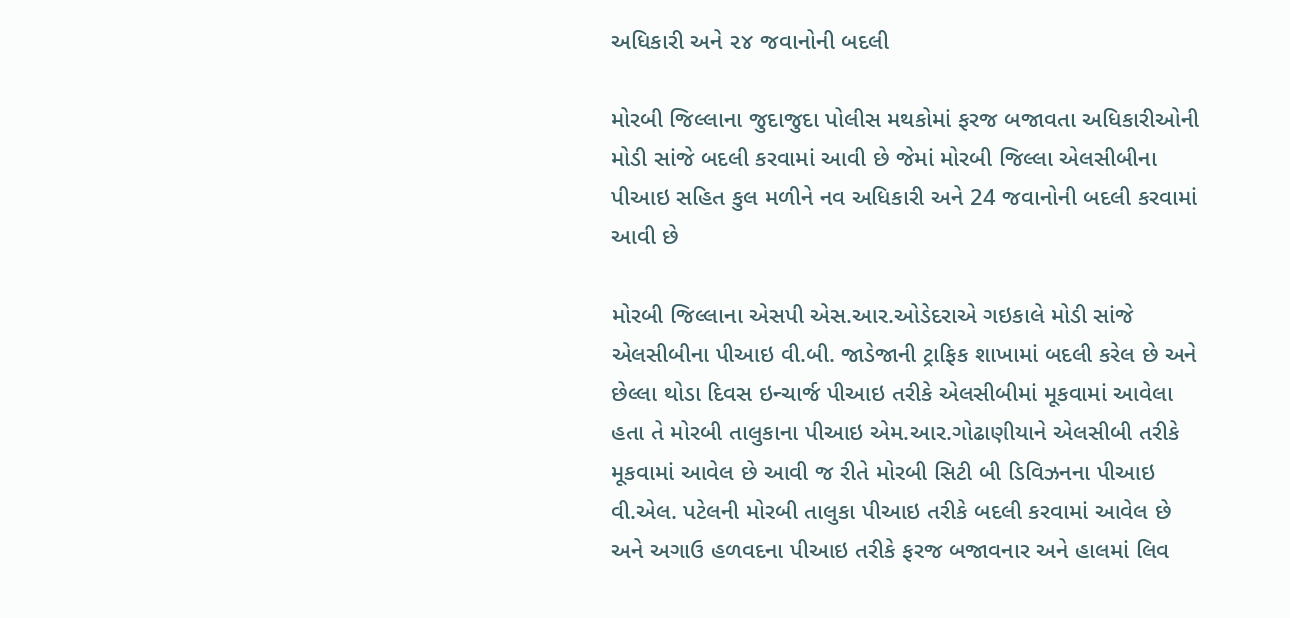અધિકારી અને ૨૪ જવાનોની બદલી

મોરબી જિલ્લાના જુદાજુદા પોલીસ મથકોમાં ફરજ બજાવતા અધિકારીઓની મોડી સાંજે બદલી કરવામાં આવી છે જેમાં મોરબી જિલ્લા એલસીબીના પીઆઇ સહિત કુલ મળીને નવ અધિકારી અને 24 જવાનોની બદલી કરવામાં આવી છે

મોરબી જિલ્લાના એસપી એસ.આર.ઓડેદરાએ ગઇકાલે મોડી સાંજે એલસીબીના પીઆઇ વી.બી. જાડેજાની ટ્રાફિક શાખામાં બદલી કરેલ છે અને છેલ્લા થોડા દિવસ ઇન્ચાર્જ પીઆઇ તરીકે એલસીબીમાં મૂકવામાં આવેલા હતા તે મોરબી તાલુકાના પીઆઇ એમ.આર.ગોઢાણીયાને એલસીબી તરીકે મૂકવામાં આવેલ છે આવી જ રીતે મોરબી સિટી બી ડિવિઝનના પીઆઇ વી.એલ. પટેલની મોરબી તાલુકા પીઆઇ તરીકે બદલી કરવામાં આવેલ છે અને અગાઉ હળવદના પીઆઇ તરીકે ફરજ બજાવનાર અને હાલમાં લિવ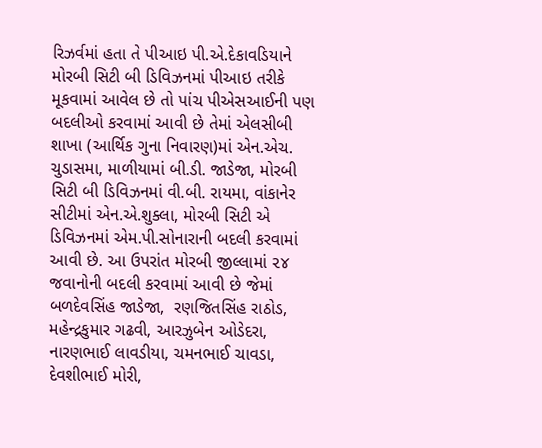રિઝર્વમાં હતા તે પીઆઇ પી.એ.દેકાવડિયાને મોરબી સિટી બી ડિવિઝનમાં પીઆઇ તરીકે મૂકવામાં આવેલ છે તો પાંચ પીએસઆઈની પણ બદલીઓ કરવામાં આવી છે તેમાં એલસીબી શાખા (આર્થિક ગુના નિવારણ)માં એન.એચ. ચુડાસમા, માળીયામાં બી.ડી. જાડેજા, મોરબી સિટી બી ડિવિઝનમાં વી.બી. રાયમા, વાંકાનેર સીટીમાં એન.એ.શુક્લા, મોરબી સિટી એ ડિવિઝનમાં એમ.પી.સોનારાની બદલી કરવામાં આવી છે. આ ઉપરાંત મોરબી જીલ્લામાં ૨૪ જવાનોની બદલી કરવામાં આવી છે જેમાં બળદેવસિંહ જાડેજા,  રણજિતસિંહ રાઠોડ, મહેન્દ્રકુમાર ગઢવી, આરઝુબેન ઓડેદરા, નારણભાઈ લાવડીયા, ચમનભાઈ ચાવડા, દેવશીભાઈ મોરી,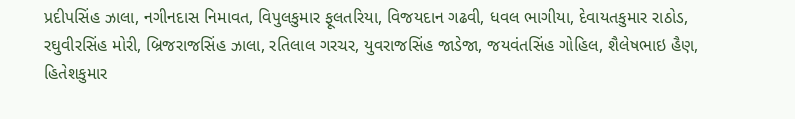પ્રદીપસિંહ ઝાલા, નગીનદાસ નિમાવત, વિપુલકુમાર ફૂલતરિયા, વિજયદાન ગઢવી, ધવલ ભાગીયા, દેવાયતકુમાર રાઠોડ, રઘુવીરસિંહ મોરી, બ્રિજરાજસિંહ ઝાલા, રતિલાલ ગરચર, યુવરાજસિંહ જાડેજા, જયવંતસિંહ ગોહિલ, શૈલેષભાઇ હૈણ, હિતેશકુમાર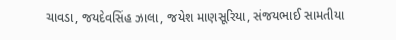ચાવડા, જયદેવસિંહ ઝાલા, જયેશ માણસૂરિયા, સંજયભાઈ સામતીયા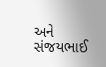અને સંજયભાઈ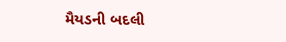મૈયડની બદલી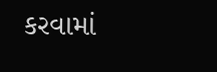કરવામાં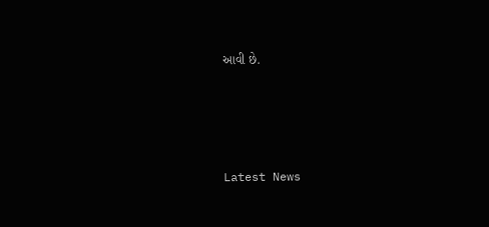આવી છે.




Latest News